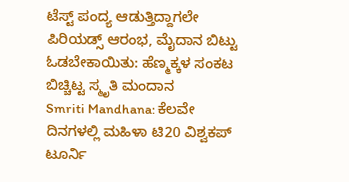ಟೆಸ್ಟ್ ಪಂದ್ಯ ಆಡುತ್ತಿದ್ದಾಗಲೇ ಪಿರಿಯಡ್ಸ್ ಆರಂಭ, ಮೈದಾನ ಬಿಟ್ಟು ಓಡಬೇಕಾಯಿತು: ಹೆಣ್ಮಕ್ಕಳ ಸಂಕಟ ಬಿಚ್ಚಿಟ್ಟ ಸ್ಮೃತಿ ಮಂದಾನ
Smriti Mandhana: ಕೆಲವೇ ದಿನಗಳಲ್ಲಿ ಮಹಿಳಾ ಟಿ20 ವಿಶ್ವಕಪ್ ಟೂರ್ನಿ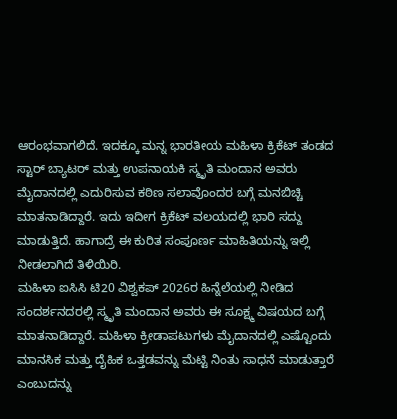ಆರಂಭವಾಗಲಿದೆ. ಇದಕ್ಕೂ ಮನ್ನ ಭಾರತೀಯ ಮಹಿಳಾ ಕ್ರಿಕೆಟ್ ತಂಡದ ಸ್ಟಾರ್ ಬ್ಯಾಟರ್ ಮತ್ತು ಉಪನಾಯಕಿ ಸ್ಮೃತಿ ಮಂದಾನ ಅವರು ಮೈದಾನದಲ್ಲಿ ಎದುರಿಸುವ ಕಠಿಣ ಸಲಾವೊಂದರ ಬಗ್ಗೆ ಮನಬಿಚ್ಚಿ ಮಾತನಾಡಿದ್ದಾರೆ. ಇದು ಇದೀಗ ಕ್ರಿಕೆಟ್ ವಲಯದಲ್ಲಿ ಭಾರಿ ಸದ್ದು ಮಾಡುತ್ತಿದೆ. ಹಾಗಾದ್ರೆ ಈ ಕುರಿತ ಸಂಪೂರ್ಣ ಮಾಹಿತಿಯನ್ನು ಇಲ್ಲಿ ನೀಡಲಾಗಿದೆ ತಿಳಿಯಿರಿ.
ಮಹಿಳಾ ಐಸಿಸಿ ಟಿ20 ವಿಶ್ವಕಪ್ 2026ರ ಹಿನ್ನೆಲೆಯಲ್ಲಿ ನೀಡಿದ ಸಂದರ್ಶನದರಲ್ಲಿ ಸ್ಮೃತಿ ಮಂದಾನ ಅವರು ಈ ಸೂಕ್ಷ್ಮ ವಿಷಯದ ಬಗ್ಗೆ ಮಾತನಾಡಿದ್ದಾರೆ. ಮಹಿಳಾ ಕ್ರೀಡಾಪಟುಗಳು ಮೈದಾನದಲ್ಲಿ ಎಷ್ಟೊಂದು ಮಾನಸಿಕ ಮತ್ತು ದೈಹಿಕ ಒತ್ತಡವನ್ನು ಮೆಟ್ಟಿ ನಿಂತು ಸಾಧನೆ ಮಾಡುತ್ತಾರೆ ಎಂಬುದನ್ನು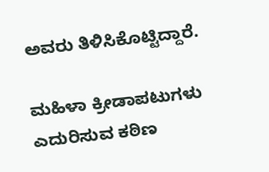ಅವರು ತಿಳಿಸಿಕೊಟ್ಟಿದ್ದಾರೆ.

ಮಹಿಳಾ ಕ್ರೀಡಾಪಟುಗಳು ಎದುರಿಸುವ ಕಠಿಣ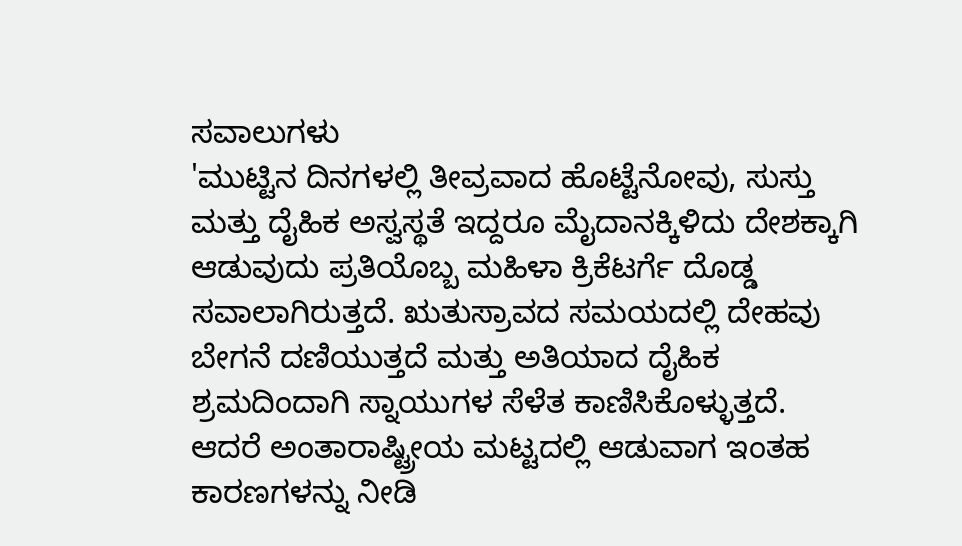ಸವಾಲುಗಳು
'ಮುಟ್ಟಿನ ದಿನಗಳಲ್ಲಿ ತೀವ್ರವಾದ ಹೊಟ್ಟೆನೋವು, ಸುಸ್ತು ಮತ್ತು ದೈಹಿಕ ಅಸ್ವಸ್ಥತೆ ಇದ್ದರೂ ಮೈದಾನಕ್ಕಿಳಿದು ದೇಶಕ್ಕಾಗಿ ಆಡುವುದು ಪ್ರತಿಯೊಬ್ಬ ಮಹಿಳಾ ಕ್ರಿಕೆಟರ್ಗೆ ದೊಡ್ಡ ಸವಾಲಾಗಿರುತ್ತದೆ. ಋತುಸ್ರಾವದ ಸಮಯದಲ್ಲಿ ದೇಹವು ಬೇಗನೆ ದಣಿಯುತ್ತದೆ ಮತ್ತು ಅತಿಯಾದ ದೈಹಿಕ ಶ್ರಮದಿಂದಾಗಿ ಸ್ನಾಯುಗಳ ಸೆಳೆತ ಕಾಣಿಸಿಕೊಳ್ಳುತ್ತದೆ. ಆದರೆ ಅಂತಾರಾಷ್ಟ್ರೀಯ ಮಟ್ಟದಲ್ಲಿ ಆಡುವಾಗ ಇಂತಹ ಕಾರಣಗಳನ್ನು ನೀಡಿ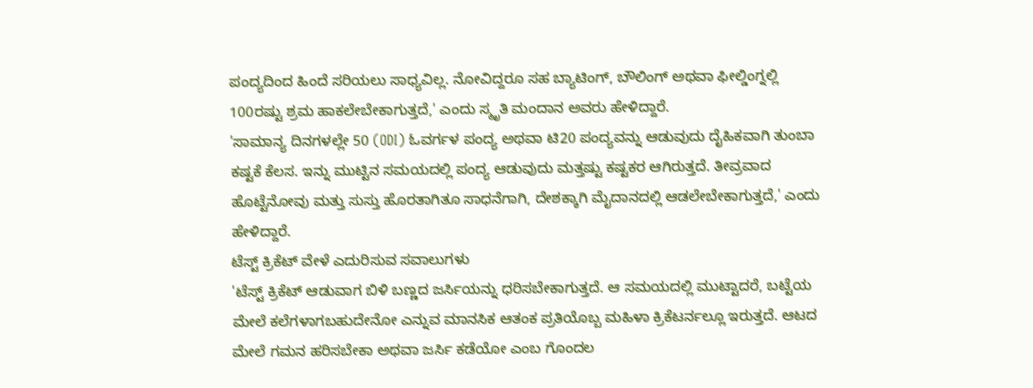ಪಂದ್ಯದಿಂದ ಹಿಂದೆ ಸರಿಯಲು ಸಾಧ್ಯವಿಲ್ಲ. ನೋವಿದ್ದರೂ ಸಹ ಬ್ಯಾಟಿಂಗ್, ಬೌಲಿಂಗ್ ಅಥವಾ ಫೀಲ್ಡಿಂಗ್ನಲ್ಲಿ 100ರಷ್ಟು ಶ್ರಮ ಹಾಕಲೇಬೇಕಾಗುತ್ತದೆ,' ಎಂದು ಸ್ಮೃತಿ ಮಂದಾನ ಅವರು ಹೇಳಿದ್ದಾರೆ.
'ಸಾಮಾನ್ಯ ದಿನಗಳಲ್ಲೇ 50 (ODI) ಓವರ್ಗಳ ಪಂದ್ಯ ಅಥವಾ ಟಿ20 ಪಂದ್ಯವನ್ನು ಆಡುವುದು ದೈಹಿಕವಾಗಿ ತುಂಬಾ ಕಷ್ಟಕೆ ಕೆಲಸ. ಇನ್ನು ಮುಟ್ಟಿನ ಸಮಯದಲ್ಲಿ ಪಂದ್ಯ ಆಡುವುದು ಮತ್ತಷ್ಟು ಕಷ್ಟಕರ ಆಗಿರುತ್ತದೆ. ತೀವ್ರವಾದ ಹೊಟ್ಟೆನೋವು ಮತ್ತು ಸುಸ್ತು ಹೊರತಾಗಿತೂ ಸಾಧನೆಗಾಗಿ, ದೇಶಕ್ಕಾಗಿ ಮೈದಾನದಲ್ಲಿ ಆಡಲೇಬೇಕಾಗುತ್ತದೆ,' ಎಂದು ಹೇಳಿದ್ದಾರೆ.
ಟೆಸ್ಟ್ ಕ್ರಿಕೆಟ್ ವೇಳೆ ಎದುರಿಸುವ ಸವಾಲುಗಳು
'ಟೆಸ್ಟ್ ಕ್ರಿಕೆಟ್ ಆಡುವಾಗ ಬಿಳಿ ಬಣ್ಣದ ಜರ್ಸಿಯನ್ನು ಧರಿಸಬೇಕಾಗುತ್ತದೆ. ಆ ಸಮಯದಲ್ಲಿ ಮುಟ್ಟಾದರೆ, ಬಟ್ಟೆಯ ಮೇಲೆ ಕಲೆಗಳಾಗಬಹುದೇನೋ ಎನ್ನುವ ಮಾನಸಿಕ ಆತಂಕ ಪ್ರತಿಯೊಬ್ಬ ಮಹಿಳಾ ಕ್ರಿಕೆಟರ್ನಲ್ಲೂ ಇರುತ್ತದೆ. ಆಟದ ಮೇಲೆ ಗಮನ ಹರಿಸಬೇಕಾ ಅಥವಾ ಜರ್ಸಿ ಕಡೆಯೋ ಎಂಬ ಗೊಂದಲ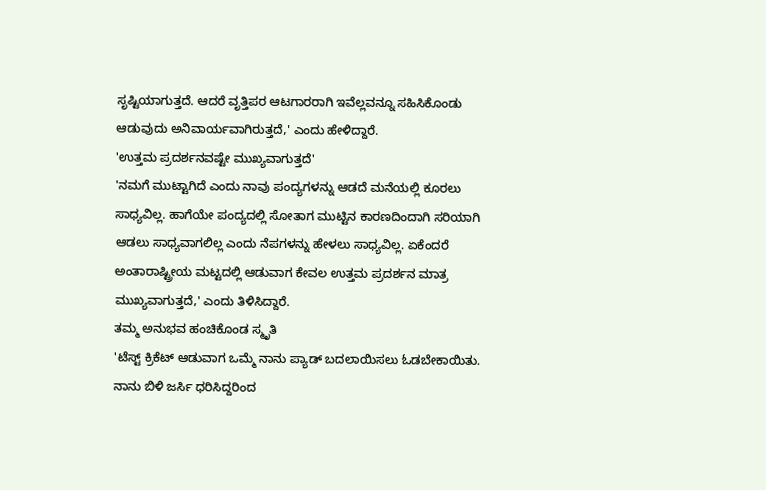ಸೃಷ್ಟಿಯಾಗುತ್ತದೆ. ಆದರೆ ವೃತ್ತಿಪರ ಆಟಗಾರರಾಗಿ ಇವೆಲ್ಲವನ್ನೂ ಸಹಿಸಿಕೊಂಡು ಆಡುವುದು ಅನಿವಾರ್ಯವಾಗಿರುತ್ತದೆ,' ಎಂದು ಹೇಳಿದ್ದಾರೆ.
'ಉತ್ತಮ ಪ್ರದರ್ಶನವಷ್ಟೇ ಮುಖ್ಯವಾಗುತ್ತದೆ'
'ನಮಗೆ ಮುಟ್ಟಾಗಿದೆ ಎಂದು ನಾವು ಪಂದ್ಯಗಳನ್ನು ಆಡದೆ ಮನೆಯಲ್ಲಿ ಕೂರಲು ಸಾಧ್ಯವಿಲ್ಲ. ಹಾಗೆಯೇ ಪಂದ್ಯದಲ್ಲಿ ಸೋತಾಗ ಮುಟ್ಟಿನ ಕಾರಣದಿಂದಾಗಿ ಸರಿಯಾಗಿ ಆಡಲು ಸಾಧ್ಯವಾಗಲಿಲ್ಲ ಎಂದು ನೆಪಗಳನ್ನು ಹೇಳಲು ಸಾಧ್ಯವಿಲ್ಲ. ಏಕೆಂದರೆ ಅಂತಾರಾಷ್ಟ್ರೀಯ ಮಟ್ಟದಲ್ಲಿ ಆಡುವಾಗ ಕೇವಲ ಉತ್ತಮ ಪ್ರದರ್ಶನ ಮಾತ್ರ ಮುಖ್ಯವಾಗುತ್ತದೆ,' ಎಂದು ತಿಳಿಸಿದ್ದಾರೆ.
ತಮ್ಮ ಅನುಭವ ಹಂಚಿಕೊಂಡ ಸ್ಮೃತಿ
'ಟೆಸ್ಟ್ ಕ್ರಿಕೆಟ್ ಆಡುವಾಗ ಒಮ್ಮೆ ನಾನು ಪ್ಯಾಡ್ ಬದಲಾಯಿಸಲು ಓಡಬೇಕಾಯಿತು. ನಾನು ಬಿಳಿ ಜರ್ಸಿ ಧರಿಸಿದ್ದರಿಂದ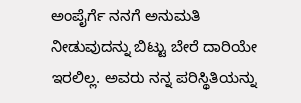ಅಂಪೈರ್ಗೆ ನನಗೆ ಅನುಮತಿ ನೀಡುವುದನ್ನು ಬಿಟ್ಟು ಬೇರೆ ದಾರಿಯೇ ಇರಲಿಲ್ಲ. ಅವರು ನನ್ನ ಪರಿಸ್ಥಿತಿಯನ್ನು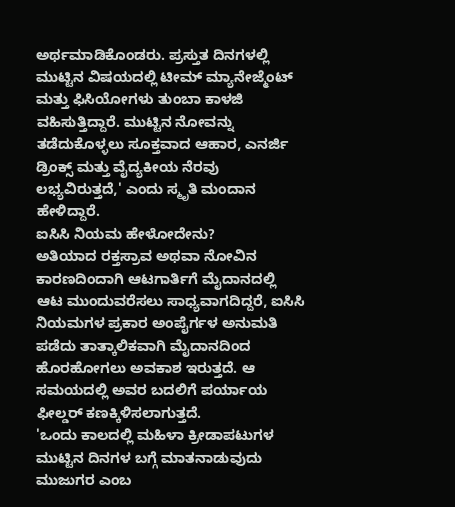ಅರ್ಥಮಾಡಿಕೊಂಡರು. ಪ್ರಸ್ತುತ ದಿನಗಳಲ್ಲಿ ಮುಟ್ಟಿನ ವಿಷಯದಲ್ಲಿ ಟೀಮ್ ಮ್ಯಾನೇಜ್ಮೆಂಟ್ ಮತ್ತು ಫಿಸಿಯೋಗಳು ತುಂಬಾ ಕಾಳಜಿ ವಹಿಸುತ್ತಿದ್ದಾರೆ. ಮುಟ್ಟಿನ ನೋವನ್ನು ತಡೆದುಕೊಳ್ಳಲು ಸೂಕ್ತವಾದ ಆಹಾರ, ಎನರ್ಜಿ ಡ್ರಿಂಕ್ಸ್ ಮತ್ತು ವೈದ್ಯಕೀಯ ನೆರವು ಲಭ್ಯವಿರುತ್ತದೆ,' ಎಂದು ಸ್ಮೃತಿ ಮಂದಾನ ಹೇಳಿದ್ದಾರೆ.
ಐಸಿಸಿ ನಿಯಮ ಹೇಳೋದೇನು?
ಅತಿಯಾದ ರಕ್ತಸ್ರಾವ ಅಥವಾ ನೋವಿನ ಕಾರಣದಿಂದಾಗಿ ಆಟಗಾರ್ತಿಗೆ ಮೈದಾನದಲ್ಲಿ ಆಟ ಮುಂದುವರೆಸಲು ಸಾಧ್ಯವಾಗದಿದ್ದರೆ, ಐಸಿಸಿ ನಿಯಮಗಳ ಪ್ರಕಾರ ಅಂಪೈರ್ಗಳ ಅನುಮತಿ ಪಡೆದು ತಾತ್ಕಾಲಿಕವಾಗಿ ಮೈದಾನದಿಂದ ಹೊರಹೋಗಲು ಅವಕಾಶ ಇರುತ್ತದೆ. ಆ ಸಮಯದಲ್ಲಿ ಅವರ ಬದಲಿಗೆ ಪರ್ಯಾಯ ಫೀಲ್ಡರ್ ಕಣಕ್ಕಿಳಿಸಲಾಗುತ್ತದೆ.
'ಒಂದು ಕಾಲದಲ್ಲಿ ಮಹಿಳಾ ಕ್ರೀಡಾಪಟುಗಳ ಮುಟ್ಟಿನ ದಿನಗಳ ಬಗ್ಗೆ ಮಾತನಾಡುವುದು ಮುಜುಗರ ಎಂಬ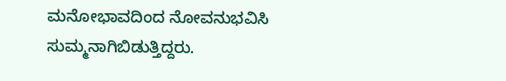ಮನೋಭಾವದಿಂದ ನೋವನುಭವಿಸಿ ಸುಮ್ಮನಾಗಿಬಿಡುತ್ತಿದ್ದರು.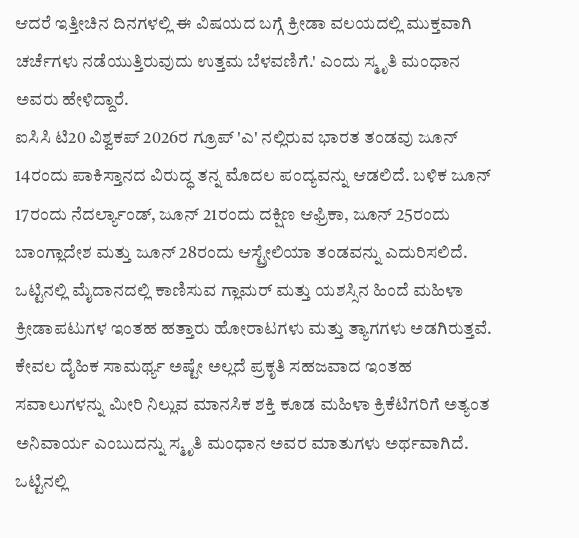ಆದರೆ ಇತ್ತೀಚಿನ ದಿನಗಳಲ್ಲಿ ಈ ವಿಷಯದ ಬಗ್ಗೆ ಕ್ರೀಡಾ ವಲಯದಲ್ಲಿ ಮುಕ್ತವಾಗಿ ಚರ್ಚೆಗಳು ನಡೆಯುತ್ತಿರುವುದು ಉತ್ತಮ ಬೆಳವಣಿಗೆ.' ಎಂದು ಸ್ಮೃತಿ ಮಂಧಾನ ಅವರು ಹೇಳಿದ್ದಾರೆ.
ಐಸಿಸಿ ಟಿ20 ವಿಶ್ವಕಪ್ 2026ರ ಗ್ರೂಪ್ 'ಎ' ನಲ್ಲಿರುವ ಭಾರತ ತಂಡವು ಜೂನ್ 14ರಂದು ಪಾಕಿಸ್ತಾನದ ವಿರುದ್ಧ ತನ್ನ ಮೊದಲ ಪಂದ್ಯವನ್ನು ಆಡಲಿದೆ. ಬಳಿಕ ಜೂನ್ 17ರಂದು ನೆದರ್ಲ್ಯಾಂಡ್, ಜೂನ್ 21ರಂದು ದಕ್ಷಿಣ ಆಫ್ರಿಕಾ, ಜೂನ್ 25ರಂದು ಬಾಂಗ್ಲಾದೇಶ ಮತ್ತು ಜೂನ್ 28ರಂದು ಆಸ್ಟ್ರೇಲಿಯಾ ತಂಡವನ್ನು ಎದುರಿಸಲಿದೆ.
ಒಟ್ಟಿನಲ್ಲಿ ಮೈದಾನದಲ್ಲಿ ಕಾಣಿಸುವ ಗ್ಲಾಮರ್ ಮತ್ತು ಯಶಸ್ಸಿನ ಹಿಂದೆ ಮಹಿಳಾ ಕ್ರೀಡಾಪಟುಗಳ ಇಂತಹ ಹತ್ತಾರು ಹೋರಾಟಗಳು ಮತ್ತು ತ್ಯಾಗಗಳು ಅಡಗಿರುತ್ತವೆ. ಕೇವಲ ದೈಹಿಕ ಸಾಮರ್ಥ್ಯ ಅಷ್ಟೇ ಅಲ್ಲದೆ ಪ್ರಕೃತಿ ಸಹಜವಾದ ಇಂತಹ ಸವಾಲುಗಳನ್ನು ಮೀರಿ ನಿಲ್ಲುವ ಮಾನಸಿಕ ಶಕ್ತಿ ಕೂಡ ಮಹಿಳಾ ಕ್ರಿಕೆಟಿಗರಿಗೆ ಅತ್ಯಂತ ಅನಿವಾರ್ಯ ಎಂಬುದನ್ನು ಸ್ಮೃತಿ ಮಂಧಾನ ಅವರ ಮಾತುಗಳು ಅರ್ಥವಾಗಿದೆ. ಒಟ್ಟಿನಲ್ಲಿ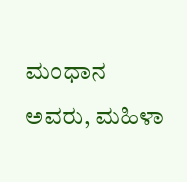ಮಂಧಾನ ಅವರು, ಮಹಿಳಾ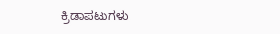ಕ್ರಿಡಾಪಟುಗಳು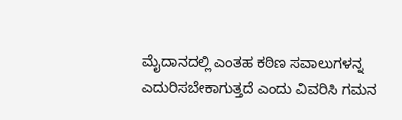ಮೈದಾನದಲ್ಲಿ ಎಂತಹ ಕಠಿಣ ಸವಾಲುಗಳನ್ನ ಎದುರಿಸಬೇಕಾಗುತ್ತದೆ ಎಂದು ವಿವರಿಸಿ ಗಮನ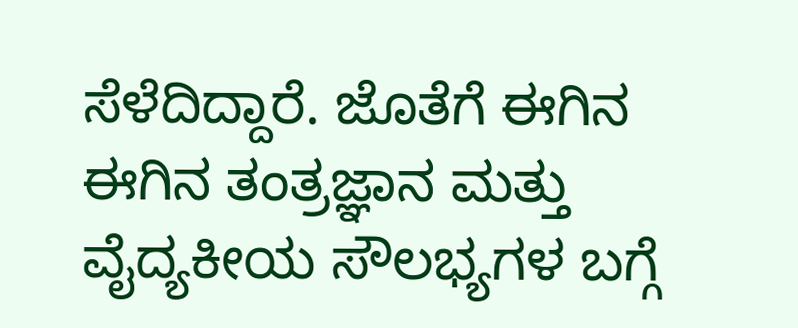ಸೆಳೆದಿದ್ದಾರೆ. ಜೊತೆಗೆ ಈಗಿನ ಈಗಿನ ತಂತ್ರಜ್ಞಾನ ಮತ್ತು ವೈದ್ಯಕೀಯ ಸೌಲಭ್ಯಗಳ ಬಗ್ಗೆ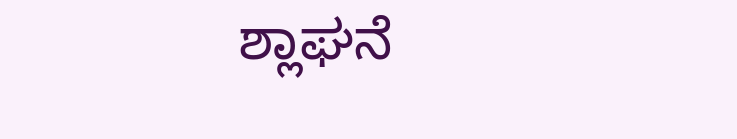ಶ್ಲಾಘನೆ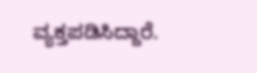ವ್ಯಕ್ತಪಡಿಸಿದ್ದಾರೆ.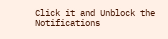Click it and Unblock the Notifications